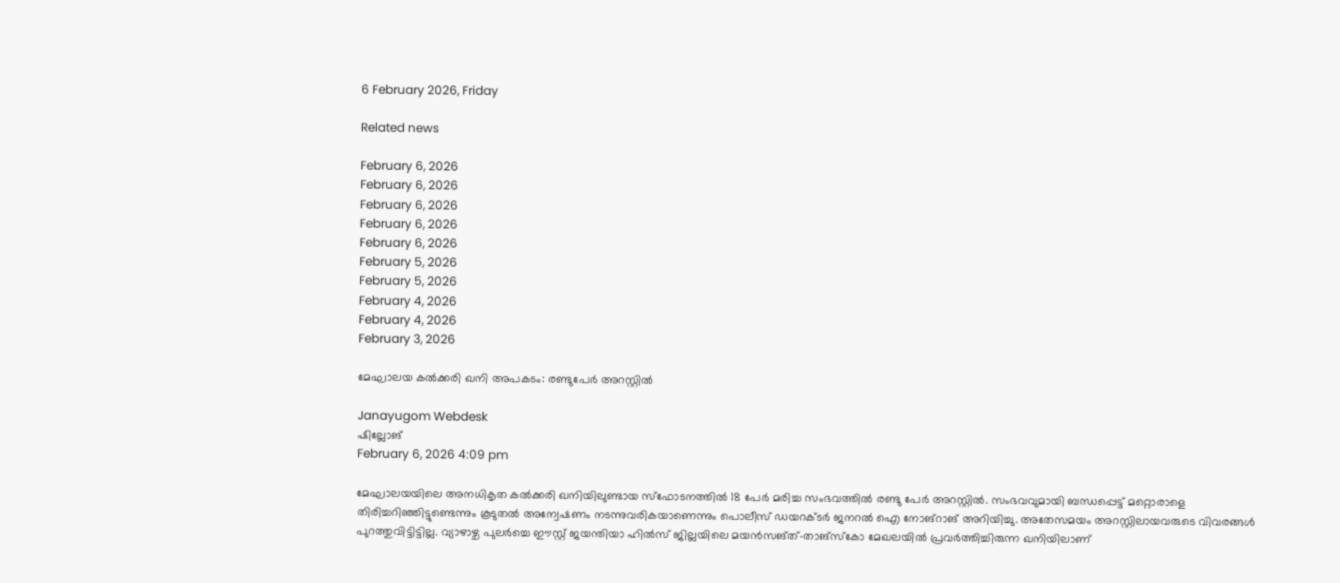6 February 2026, Friday

Related news

February 6, 2026
February 6, 2026
February 6, 2026
February 6, 2026
February 6, 2026
February 5, 2026
February 5, 2026
February 4, 2026
February 4, 2026
February 3, 2026

മേഘാലയ കൽക്കരി ഖനി അപകടം: രണ്ടുപേർ അറസ്റ്റിൽ

Janayugom Webdesk
ഷില്ലോങ്
February 6, 2026 4:09 pm

മേഘാലയയിലെ അനധികൃത കൽക്കരി ഖനിയിലുണ്ടായ സ്ഫോടനത്തിൽ 18 പേർ മരിച്ച സംഭവത്തിൽ രണ്ടു പേർ അറസ്റ്റിൽ. സംഭവവുമായി ബന്ധപ്പെട്ട് മറ്റൊരാളെ തിരിച്ചറിഞ്ഞിട്ടുണ്ടെന്നും കൂടുതൽ അന്വേഷണം നടന്നുവരികയാണെന്നും പൊലീസ് ഡയറക്ടർ ജനറൽ ഐ നോങ്‌റാങ് അറിയിച്ചു. അതേസമയം അറസ്റ്റിലായവരുടെ വിവരങ്ങൾ പുറത്തുവിട്ടിട്ടില്ല. വ്യാഴാഴ്ച പുലർച്ചെ ഈസ്റ്റ് ജയന്തിയാ ഹിൽസ് ജില്ലയിലെ മയൻസങ്ത്-താങ്‌സ്കോ മേഖലയിൽ പ്രവർത്തിച്ചിരുന്ന ഖനിയിലാണ്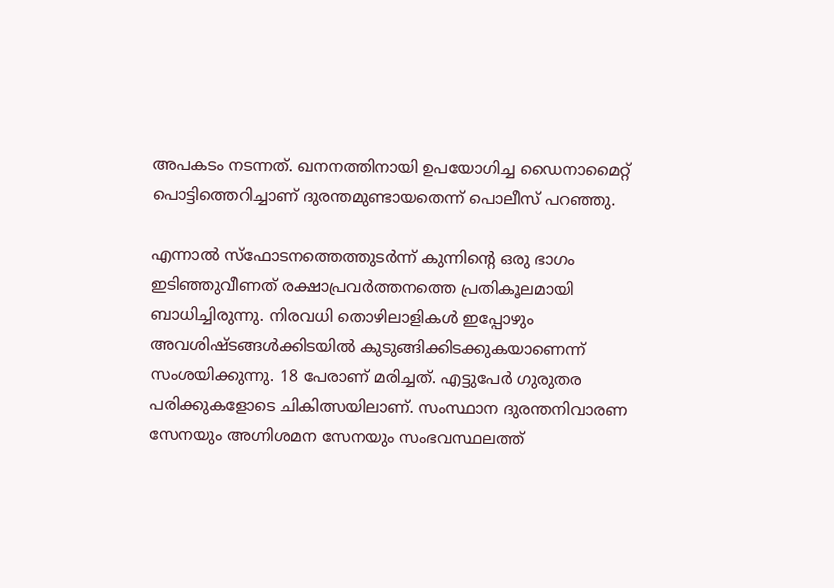അപകടം നടന്നത്. ഖനനത്തിനായി ഉപയോഗിച്ച ഡൈനാമൈറ്റ് പൊട്ടിത്തെറിച്ചാണ് ദുരന്തമുണ്ടായതെന്ന് പൊലീസ് പറഞ്ഞു.

എന്നാല്‍ സ്ഫോടനത്തെത്തുടർന്ന് കുന്നിന്റെ ഒരു ഭാഗം ഇടിഞ്ഞുവീണത് രക്ഷാപ്രവർത്തനത്തെ പ്രതികൂലമായി ബാധിച്ചിരുന്നു. നിരവധി തൊഴിലാളികൾ ഇപ്പോഴും അവശിഷ്ടങ്ങൾക്കിടയിൽ കുടുങ്ങിക്കിടക്കുകയാണെന്ന് സംശയിക്കുന്നു. 18 പേരാണ് മരിച്ചത്. എട്ടുപേർ ഗുരുതര പരിക്കുകളോടെ ചികിത്സയിലാണ്. സംസ്ഥാന ദുരന്തനിവാരണ സേനയും അഗ്നിശമന സേനയും സംഭവസ്ഥലത്ത്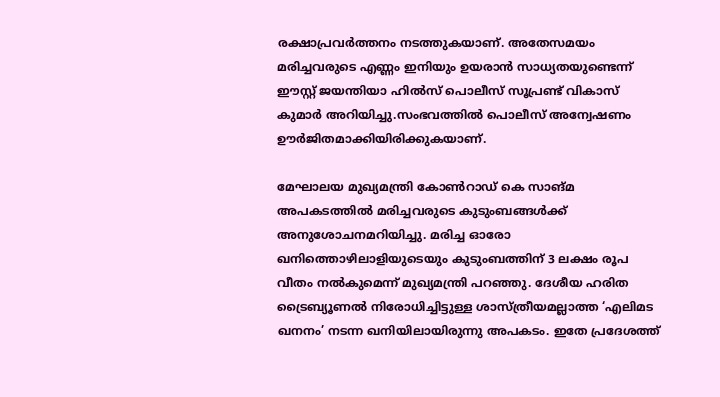രക്ഷാപ്രവർത്തനം നടത്തുകയാണ്. അതേസമയം മരിച്ചവരുടെ എണ്ണം ഇനിയും ഉയരാൻ സാധ്യതയുണ്ടെന്ന് ഈസ്റ്റ് ജയന്തിയാ ഹിൽസ് പൊലീസ് സൂപ്രണ്ട് വികാസ് കുമാർ അറിയിച്ചു.സംഭവത്തിൽ പൊലീസ് അന്വേഷണം ഊർജിതമാക്കിയിരിക്കുകയാണ്.

മേഘാലയ മുഖ്യമന്ത്രി കോൺറാഡ് കെ സാങ്മ അപകടത്തിൽ മരിച്ചവരുടെ കുടുംബങ്ങൾക്ക് അനുശോചനമറിയിച്ചു. മരിച്ച ഓരോ ഖനിത്തൊഴിലാളിയുടെയും കുടുംബത്തിന് 3 ലക്ഷം രൂപ വീതം നൽകുമെന്ന് മുഖ്യമന്ത്രി പറഞ്ഞു. ദേശീയ ഹരിത ട്രൈബ്യൂണൽ നിരോധിച്ചിട്ടുള്ള ശാസ്ത്രീയമല്ലാത്ത ‘എലിമട ഖനനം’ നടന്ന ഖനിയിലായിരുന്നു അപകടം. ഇതേ പ്രദേശത്ത്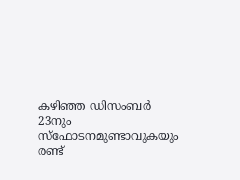കഴിഞ്ഞ ഡിസംബർ 23നും സ്ഫോടനമുണ്ടാവുകയും രണ്ട്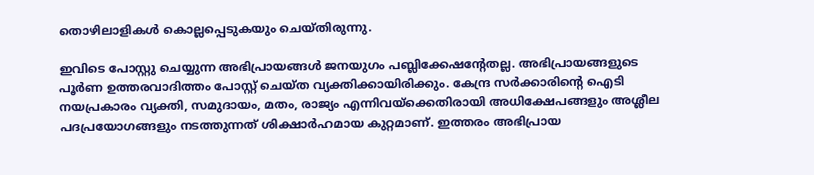തൊഴിലാളികൾ കൊല്ലപ്പെടുകയും ചെയ്തിരുന്നു.

ഇവിടെ പോസ്റ്റു ചെയ്യുന്ന അഭിപ്രായങ്ങള്‍ ജനയുഗം പബ്ലിക്കേഷന്റേതല്ല. അഭിപ്രായങ്ങളുടെ പൂര്‍ണ ഉത്തരവാദിത്തം പോസ്റ്റ് ചെയ്ത വ്യക്തിക്കായിരിക്കും. കേന്ദ്ര സര്‍ക്കാരിന്റെ ഐടി നയപ്രകാരം വ്യക്തി, സമുദായം, മതം, രാജ്യം എന്നിവയ്‌ക്കെതിരായി അധിക്ഷേപങ്ങളും അശ്ലീല പദപ്രയോഗങ്ങളും നടത്തുന്നത് ശിക്ഷാര്‍ഹമായ കുറ്റമാണ്. ഇത്തരം അഭിപ്രായ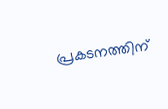പ്രകടനത്തിന്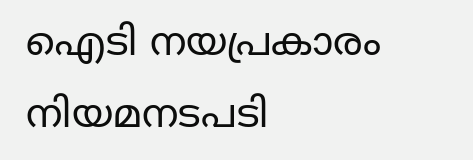ഐടി നയപ്രകാരം നിയമനടപടി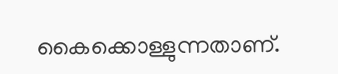കൈക്കൊള്ളുന്നതാണ്.